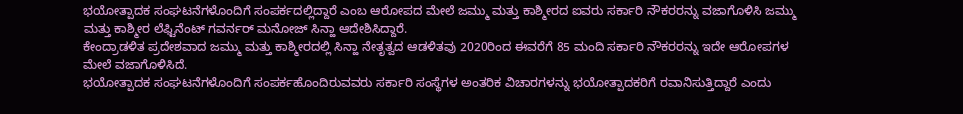ಭಯೋತ್ಪಾದಕ ಸಂಘಟನೆಗಳೊಂದಿಗೆ ಸಂಪರ್ಕದಲ್ಲಿದ್ದಾರೆ ಎಂಬ ಆರೋಪದ ಮೇಲೆ ಜಮ್ಮು ಮತ್ತು ಕಾಶ್ಮೀರದ ಐವರು ಸರ್ಕಾರಿ ನೌಕರರನ್ನು ವಜಾಗೊಳಿಸಿ ಜಮ್ಮು ಮತ್ತು ಕಾಶ್ಮೀರ ಲೆಫ್ಟಿನೆಂಟ್ ಗವರ್ನರ್ ಮನೋಜ್ ಸಿನ್ಹಾ ಆದೇಶಿಸಿದ್ದಾರೆ.
ಕೇಂದ್ರಾಡಳಿತ ಪ್ರದೇಶವಾದ ಜಮ್ಮು ಮತ್ತು ಕಾಶ್ಮೀರದಲ್ಲಿ ಸಿನ್ಹಾ ನೇತೃತ್ವದ ಆಡಳಿತವು 2020ರಿಂದ ಈವರೆಗೆ 85 ಮಂದಿ ಸರ್ಕಾರಿ ನೌಕರರನ್ನು ಇದೇ ಆರೋಪಗಳ ಮೇಲೆ ವಜಾಗೊಳಿಸಿದೆ.
ಭಯೋತ್ಪಾದಕ ಸಂಘಟನೆಗಳೊಂದಿಗೆ ಸಂಪರ್ಕಹೊಂದಿರುವವರು ಸರ್ಕಾರಿ ಸಂಸ್ಥೆಗಳ ಅಂತರಿಕ ವಿಚಾರಗಳನ್ನು ಭಯೋತ್ಪಾದಕರಿಗೆ ರವಾನಿಸುತ್ತಿದ್ದಾರೆ ಎಂದು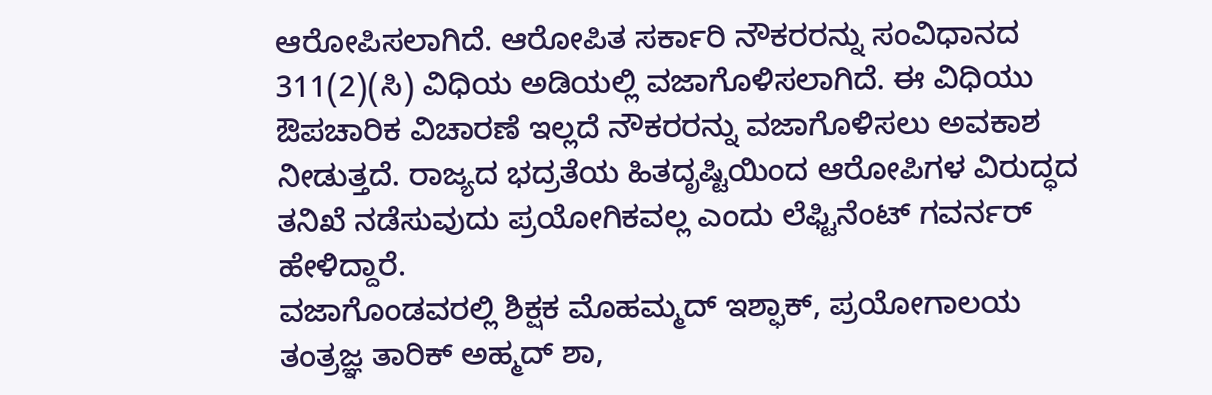ಆರೋಪಿಸಲಾಗಿದೆ. ಆರೋಪಿತ ಸರ್ಕಾರಿ ನೌಕರರನ್ನು ಸಂವಿಧಾನದ 311(2)(ಸಿ) ವಿಧಿಯ ಅಡಿಯಲ್ಲಿ ವಜಾಗೊಳಿಸಲಾಗಿದೆ. ಈ ವಿಧಿಯು ಔಪಚಾರಿಕ ವಿಚಾರಣೆ ಇಲ್ಲದೆ ನೌಕರರನ್ನು ವಜಾಗೊಳಿಸಲು ಅವಕಾಶ ನೀಡುತ್ತದೆ. ರಾಜ್ಯದ ಭದ್ರತೆಯ ಹಿತದೃಷ್ಟಿಯಿಂದ ಆರೋಪಿಗಳ ವಿರುದ್ಧದ ತನಿಖೆ ನಡೆಸುವುದು ಪ್ರಯೋಗಿಕವಲ್ಲ ಎಂದು ಲೆಫ್ಟಿನೆಂಟ್ ಗವರ್ನರ್ ಹೇಳಿದ್ದಾರೆ.
ವಜಾಗೊಂಡವರಲ್ಲಿ ಶಿಕ್ಷಕ ಮೊಹಮ್ಮದ್ ಇಶ್ಫಾಕ್, ಪ್ರಯೋಗಾಲಯ ತಂತ್ರಜ್ಞ ತಾರಿಕ್ ಅಹ್ಮದ್ ಶಾ,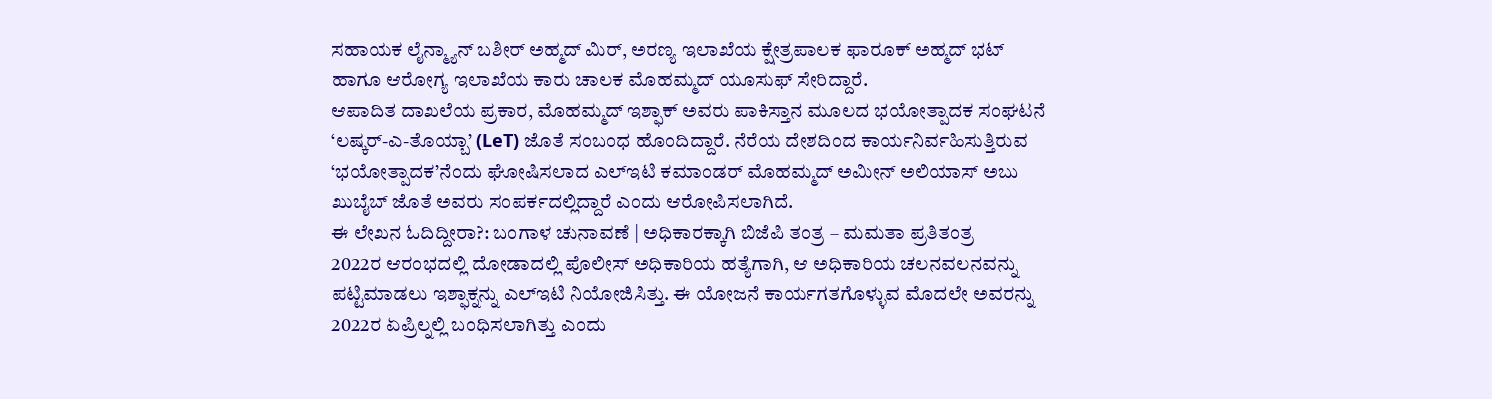ಸಹಾಯಕ ಲೈನ್ಮ್ಯಾನ್ ಬಶೀರ್ ಅಹ್ಮದ್ ಮಿರ್, ಅರಣ್ಯ ಇಲಾಖೆಯ ಕ್ಷೇತ್ರಪಾಲಕ ಫಾರೂಕ್ ಅಹ್ಮದ್ ಭಟ್ ಹಾಗೂ ಆರೋಗ್ಯ ಇಲಾಖೆಯ ಕಾರು ಚಾಲಕ ಮೊಹಮ್ಮದ್ ಯೂಸುಫ್ ಸೇರಿದ್ದಾರೆ.
ಆಪಾದಿತ ದಾಖಲೆಯ ಪ್ರಕಾರ, ಮೊಹಮ್ಮದ್ ಇಶ್ಫಾಕ್ ಅವರು ಪಾಕಿಸ್ತಾನ ಮೂಲದ ಭಯೋತ್ಪಾದಕ ಸಂಘಟನೆ ‘ಲಷ್ಕರ್-ಎ-ತೊಯ್ಬಾ’ (LeT) ಜೊತೆ ಸಂಬಂಧ ಹೊಂದಿದ್ದಾರೆ. ನೆರೆಯ ದೇಶದಿಂದ ಕಾರ್ಯನಿರ್ವಹಿಸುತ್ತಿರುವ ‘ಭಯೋತ್ಪಾದಕ’ನೆಂದು ಘೋಷಿಸಲಾದ ಎಲ್ಇಟಿ ಕಮಾಂಡರ್ ಮೊಹಮ್ಮದ್ ಅಮೀನ್ ಅಲಿಯಾಸ್ ಅಬು ಖುಬೈಬ್ ಜೊತೆ ಅವರು ಸಂಪರ್ಕದಲ್ಲಿದ್ದಾರೆ ಎಂದು ಆರೋಪಿಸಲಾಗಿದೆ.
ಈ ಲೇಖನ ಓದಿದ್ದೀರಾ?: ಬಂಗಾಳ ಚುನಾವಣೆ | ಅಧಿಕಾರಕ್ಕಾಗಿ ಬಿಜೆಪಿ ತಂತ್ರ – ಮಮತಾ ಪ್ರತಿತಂತ್ರ
2022ರ ಆರಂಭದಲ್ಲಿ ದೋಡಾದಲ್ಲಿ ಪೊಲೀಸ್ ಅಧಿಕಾರಿಯ ಹತ್ಯೆಗಾಗಿ, ಆ ಅಧಿಕಾರಿಯ ಚಲನವಲನವನ್ನು ಪಟ್ಟಿಮಾಡಲು ಇಶ್ಫಾಕ್ನನ್ನು ಎಲ್ಇಟಿ ನಿಯೋಜಿಸಿತ್ತು. ಈ ಯೋಜನೆ ಕಾರ್ಯಗತಗೊಳ್ಳುವ ಮೊದಲೇ ಅವರನ್ನು 2022ರ ಏಪ್ರಿಲ್ನಲ್ಲಿ ಬಂಧಿಸಲಾಗಿತ್ತು ಎಂದು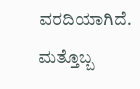ವರದಿಯಾಗಿದೆ.
ಮತ್ತೊಬ್ಬ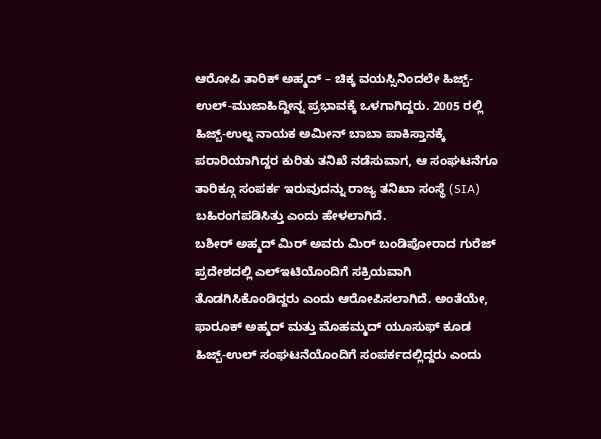ಆರೋಪಿ ತಾರಿಕ್ ಅಹ್ಮದ್ – ಚಿಕ್ಕ ವಯಸ್ಸಿನಿಂದಲೇ ಹಿಜ್ಬ್-ಉಲ್-ಮುಜಾಹಿದ್ದೀನ್ನ ಪ್ರಭಾವಕ್ಕೆ ಒಳಗಾಗಿದ್ದರು. 2005 ರಲ್ಲಿ ಹಿಜ್ಬ್-ಉಲ್ನ ನಾಯಕ ಅಮೀನ್ ಬಾಬಾ ಪಾಕಿಸ್ತಾನಕ್ಕೆ ಪರಾರಿಯಾಗಿದ್ದರ ಕುರಿತು ತನಿಖೆ ನಡೆಸುವಾಗ, ಆ ಸಂಘಟನೆಗೂ ತಾರಿಕ್ಗೂ ಸಂಪರ್ಕ ಇರುವುದನ್ನು ರಾಜ್ಯ ತನಿಖಾ ಸಂಸ್ಥೆ (SIA) ಬಹಿರಂಗಪಡಿಸಿತ್ತು ಎಂದು ಹೇಳಲಾಗಿದೆ.
ಬಶೀರ್ ಅಹ್ಮದ್ ಮಿರ್ ಅವರು ಮಿರ್ ಬಂಡಿಪೋರಾದ ಗುರೆಜ್ ಪ್ರದೇಶದಲ್ಲಿ ಎಲ್ಇಟಿಯೊಂದಿಗೆ ಸಕ್ರಿಯವಾಗಿ ತೊಡಗಿಸಿಕೊಂಡಿದ್ದರು ಎಂದು ಆರೋಪಿಸಲಾಗಿದೆ. ಅಂತೆಯೇ, ಫಾರೂಕ್ ಅಹ್ಮದ್ ಮತ್ತು ಮೊಹಮ್ಮದ್ ಯೂಸುಫ್ ಕೂಡ ಹಿಜ್ಬ್-ಉಲ್ ಸಂಘಟನೆಯೊಂದಿಗೆ ಸಂಪರ್ಕದಲ್ಲಿದ್ದರು ಎಂದು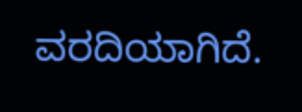ವರದಿಯಾಗಿದೆ.